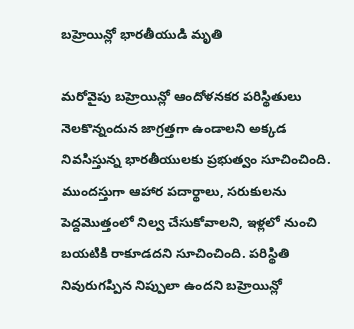బహ్రెయిన్లో భారతీయుడి మృతి

మరోవైపు బహ్రెయిన్లో ఆందోళనకర పరిస్థితులు నెలకొన్నందున జాగ్రత్తగా ఉండాలని అక్కడ నివసిస్తున్న భారతీయులకు ప్రభుత్వం సూచించింది. ముందస్తుగా ఆహార పదార్థాలు, సరుకులను పెద్దమొత్తంలో నిల్వ చేసుకోవాలని, ఇళ్లలో నుంచి బయటికి రాకూడదని సూచించింది. పరిస్థితి నివురుగప్పిన నిప్పులా ఉందని బహ్రెయిన్లో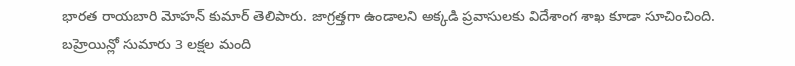భారత రాయబారి మోహన్ కుమార్ తెలిపారు. జాగ్రత్తగా ఉండాలని అక్కడి ప్రవాసులకు విదేశాంగ శాఖ కూడా సూచించింది. బహ్రెయిన్లో సుమారు 3 లక్షల మంది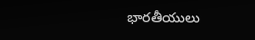భారతీయులు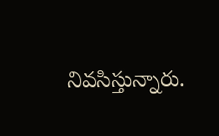నివసిస్తున్నారు.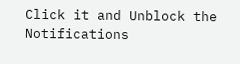Click it and Unblock the Notifications